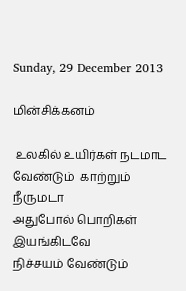Sunday, 29 December 2013

மின்சிக்கனம்

 உலகில் உயிர்கள் நடமாட
வேண்டும்  காற்றும் நீருமடா
அதுபோல் பொறிகள் இயங்கிடவே
நிச்சயம் வேண்டும்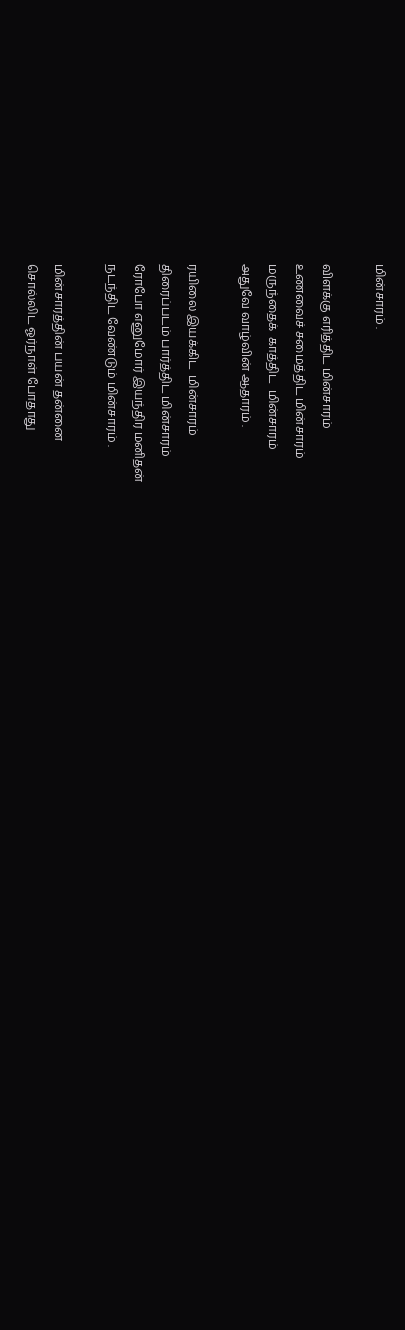மின்சாரம் .

விளக்கு எரித்திட மின்சாரம்
உணவைச் சமைத்திட மின்சாரம்
மருந்தைக்  காத்திட  மின்சாரம்
அதுவே வாழ்வின் ஆதாரம் .

ரயிலை இயக்கிட  மின்சாரம்
திரைப்படம் பார்த்திட மின்சாரம்
ரோபோ எனுமோர் இயந்திர மனிதன்
நடந்திட வேண்டும் மின்சாரம் .

மின்சாரத்தின் பயன் தன்னை
சொல்லிட ஓர்நாள் போதாது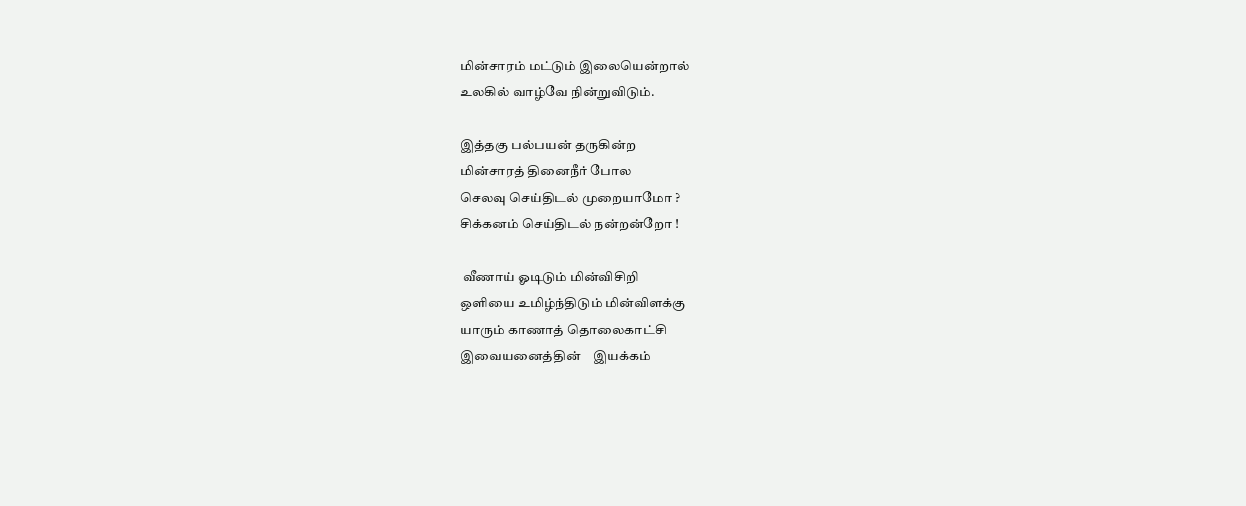மின்சாரம் மட்டும் இலையென்றால்
உலகில் வாழ்வே நின்றுவிடும்.

இத்தகு பல்பயன் தருகின்ற
மின்சாரத் தினைநீர் போல
செலவு செய்திடல் முறையாமோ ?
சிக்கனம் செய்திடல் நன்றன்றோ !

 வீணாய் ஓடிடும் மின்விசிறி
ஒளியை உமிழ்ந்திடும் மின்விளக்கு
யாரும் காணாத் தொலைகாட்சி
இவையனைத்தின்    இயக்கம்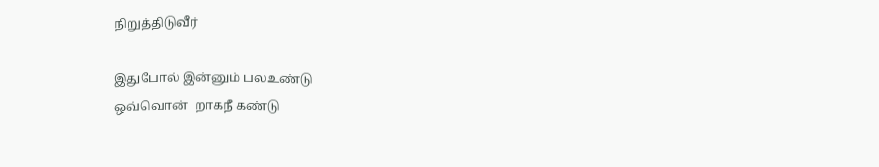நிறுத்திடுவீர்

இதுபோல் இன்னும் பலஉண்டு
ஒவ்வொன்  றாகநீ கண்டு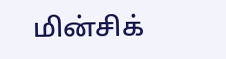மின்சிக்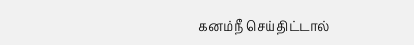கனம்நீ செய்திட்டால்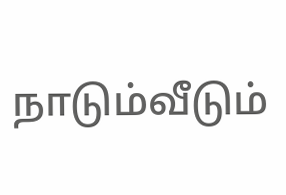நாடும்வீடும்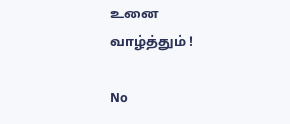உனை வாழ்த்தும் !

No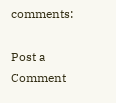comments:

Post a Comment